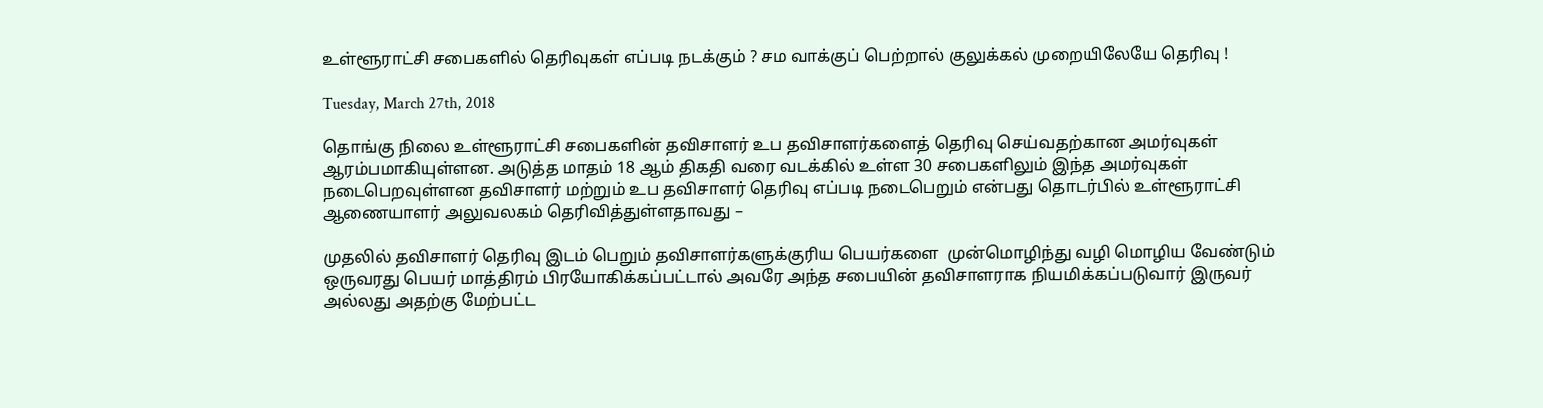உள்ளூராட்சி சபைகளில் தெரிவுகள் எப்படி நடக்கும் ? சம வாக்குப் பெற்றால் குலுக்கல் முறையிலேயே தெரிவு !

Tuesday, March 27th, 2018

தொங்கு நிலை உள்ளூராட்சி சபைகளின் தவிசாளர் உப தவிசாளர்களைத் தெரிவு செய்வதற்கான அமர்வுகள் ஆரம்பமாகியுள்ளன. அடுத்த மாதம் 18 ஆம் திகதி வரை வடக்கில் உள்ள 30 சபைகளிலும் இந்த அமர்வுகள் நடைபெறவுள்ளன தவிசாளர் மற்றும் உப தவிசாளர் தெரிவு எப்படி நடைபெறும் என்பது தொடர்பில் உள்ளூராட்சி ஆணையாளர் அலுவலகம் தெரிவித்துள்ளதாவது –

முதலில் தவிசாளர் தெரிவு இடம் பெறும் தவிசாளர்களுக்குரிய பெயர்களை  முன்மொழிந்து வழி மொழிய வேண்டும் ஒருவரது பெயர் மாத்திரம் பிரயோகிக்கப்பட்டால் அவரே அந்த சபையின் தவிசாளராக நியமிக்கப்படுவார் இருவர் அல்லது அதற்கு மேற்பட்ட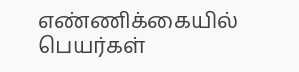எண்ணிக்கையில் பெயர்கள்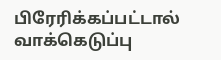பிரேரிக்கப்பட்டால் வாக்கெடுப்பு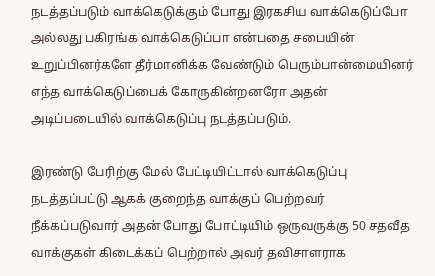நடத்தப்படும் வாக்கெடுக்கும் போது இரகசிய வாக்கெடுப்போ அல்லது பகிரங்க வாக்கெடுப்பா என்பதை சபையின் உறுப்பினர்களே தீர்மானிக்க வேண்டும் பெரும்பான்மையினர் எந்த வாக்கெடுப்பைக் கோருகின்றனரோ அதன் அடிப்படையில் வாக்கெடுப்பு நடத்தப்படும்.

இரண்டு பேரிற்கு மேல் பேட்டியிட்டால் வாக்கெடுப்பு நடத்தப்பட்டு ஆகக் குறைந்த வாக்குப் பெற்றவர் நீக்கப்படுவார் அதன் போது போட்டியிம் ஒருவருக்கு 50 சதவீத வாக்குகள் கிடைக்கப் பெற்றால் அவர் தவிசாளராக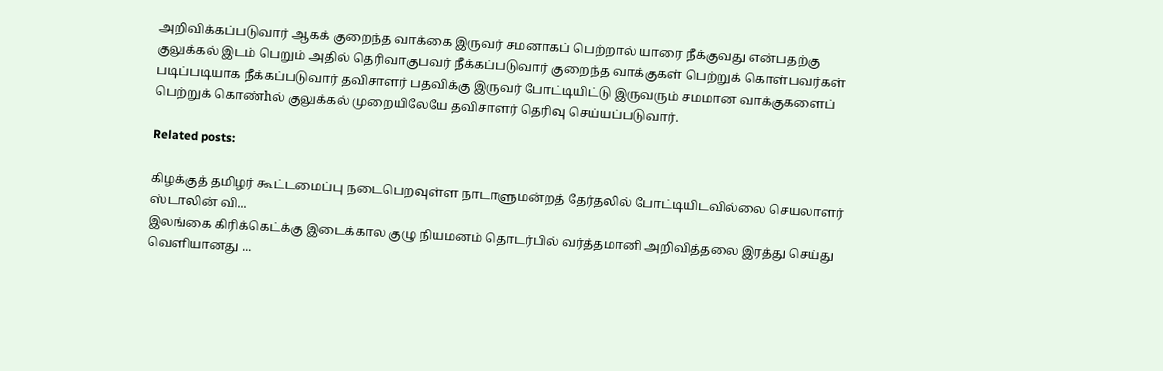அறிவிக்கப்படுவார் ஆகக் குறைந்த வாக்கை இருவர் சமனாகப் பெற்றால் யாரை நீக்குவது என்பதற்கு குலுக்கல் இடம் பெறும் அதில் தெரிவாகுபவர் நீக்கப்படுவார் குறைந்த வாக்குகள் பெற்றுக் கொள்பவர்கள் படிப்படியாக நீக்கப்படுவார் தவிசாளர் பதவிக்கு இருவர் போட்டியிட்டு இருவரும் சமமான வாக்குகளைப் பெற்றுக் கொண்hல் குலுக்கல் முறையிலேயே தவிசாளர் தெரிவு செய்யப்படுவார்.

Related posts:

கிழக்குத் தமிழர் கூட்டமைப்பு நடைபெறவுள்ள நாடாளுமன்றத் தேர்தலில் போட்டியிடவில்லை செயலாளர் ஸ்டாலின் வி...
இலங்கை கிரிக்கெட்க்கு இடைக்கால குழு நியமனம் தொடர்பில் வர்த்தமானி அறிவித்தலை இரத்து செய்து வெளியானது ...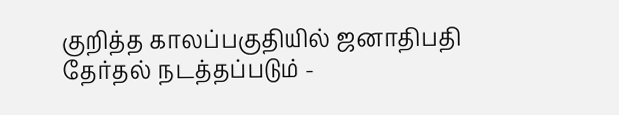குறித்த காலப்பகுதியில் ஜனாதிபதி தேர்தல் நடத்தப்படும் -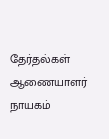தேர்தல்கள் ஆணையாளர் நாயகம்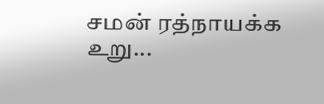சமன் ரத்நாயக்க உறு...